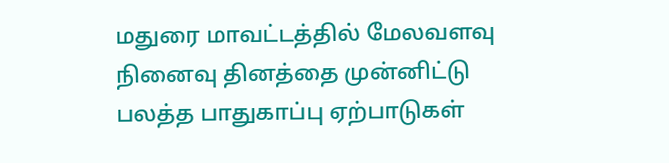மதுரை மாவட்டத்தில் மேலவளவு நினைவு தினத்தை முன்னிட்டு பலத்த பாதுகாப்பு ஏற்பாடுகள்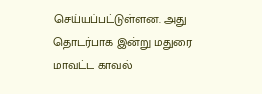செய்யப்பட்டுள்ளன. அது தொடர்பாக இன்று மதுரை மாவட்ட காவல்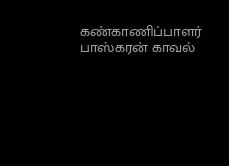கண்காணிப்பாளர் பாஸ்கரன் காவல்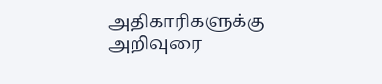அதிகாரிகளுக்கு அறிவுரை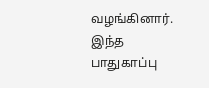வழங்கினார்.
இந்த பாதுகாப்பு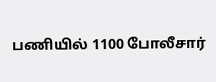பணியில் 1100 போலீசார்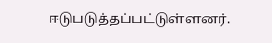ஈடுபடுத்தப்பட்டுள்ளனர்.